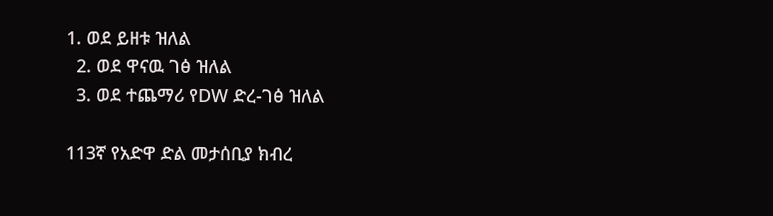1. ወደ ይዘቱ ዝለል
  2. ወደ ዋናዉ ገፅ ዝለል
  3. ወደ ተጨማሪ የDW ድረ-ገፅ ዝለል

113ኛ የአድዋ ድል መታሰቢያ ክብረ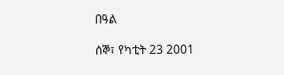በዓል

ሰኞ፣ የካቲት 23 2001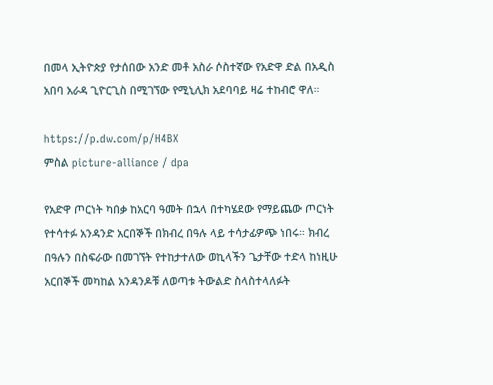በመላ ኢትዮጵያ የታሰበው አንድ መቶ አስራ ሶስተኛው የአድዋ ድል በአዲስ አበባ አራዳ ጊዮርጊስ በሚገኘው የሚኒሊክ አደባባይ ዛሬ ተከብሮ ዋለ።

https://p.dw.com/p/H4BX
ምስል picture-alliance / dpa

የአድዋ ጦርነት ካበቃ ከአርባ ዓመት በኋላ በተካሄደው የማይጨው ጦርነት የተሳተፉ አንዳንድ አርበኞች በክብረ በዓሉ ላይ ተሳታፊዎጭ ነበሩ። ክብረ በዓሉን በስፍራው በመገኘት የተከታተለው ወኪላችን ጌታቸው ተድላ ከነዚሁ አርበኞች መካከል አንዳንዶቹ ለወጣቱ ትውልድ ስላስተላለፉት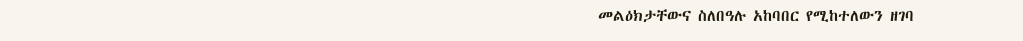መልዕክታቸውና ስለበዓሉ አከባበር የሚከተለውን ዘገባ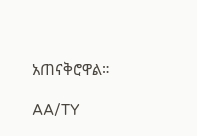አጠናቅሮዋል።

AA/TY